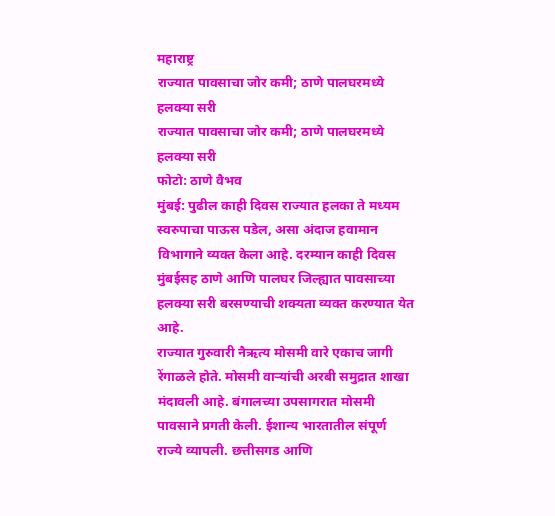महाराष्ट्र
राज्यात पावसाचा जोर कमी; ठाणे पालघरमध्ये हलक्या सरी
राज्यात पावसाचा जोर कमी; ठाणे पालघरमध्ये हलक्या सरी
फोटो: ठाणे वैभव
मुंबई: पुढील काही दिवस राज्यात हलका ते मध्यम स्वरुपाचा पाऊस पडेल, असा अंदाज हवामान विभागाने व्यक्त केला आहे. दरम्यान काही दिवस मुंबईसह ठाणे आणि पालघर जिल्ह्यात पावसाच्या हलक्या सरी बरसण्याची शक्यता व्यक्त करण्यात येत आहे.
राज्यात गुरुवारी नैऋत्य मोसमी वारे एकाच जागी रेंगाळले होते. मोसमी वाऱ्यांची अरबी समुद्रात शाखा मंदावली आहे. बंगालच्या उपसागरात मोसमी पावसाने प्रगती केली. ईशान्य भारतातील संपूर्ण राज्ये व्यापली. छत्तीसगड आणि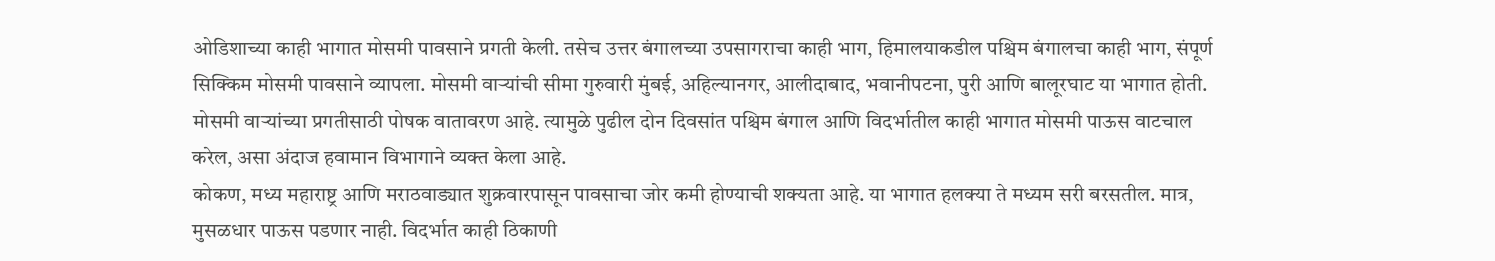ओडिशाच्या काही भागात मोसमी पावसाने प्रगती केली. तसेच उत्तर बंगालच्या उपसागराचा काही भाग, हिमालयाकडील पश्चिम बंगालचा काही भाग, संपूर्ण सिक्किम मोसमी पावसाने व्यापला. मोसमी वाऱ्यांची सीमा गुरुवारी मुंबई, अहिल्यानगर, आलीदाबाद, भवानीपटना, पुरी आणि बालूरघाट या भागात होती. मोसमी वाऱ्यांच्या प्रगतीसाठी पोषक वातावरण आहे. त्यामुळे पुढील दोन दिवसांत पश्चिम बंगाल आणि विदर्भातील काही भागात मोसमी पाऊस वाटचाल करेल, असा अंदाज हवामान विभागाने व्यक्त केला आहे.
कोकण, मध्य महाराष्ट्र आणि मराठवाड्यात शुक्रवारपासून पावसाचा जोर कमी होण्याची शक्यता आहे. या भागात हलक्या ते मध्यम सरी बरसतील. मात्र, मुसळधार पाऊस पडणार नाही. विदर्भात काही ठिकाणी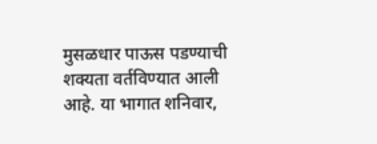मुसळधार पाऊस पडण्याची शक्यता वर्तविण्यात आली आहे. या भागात शनिवार,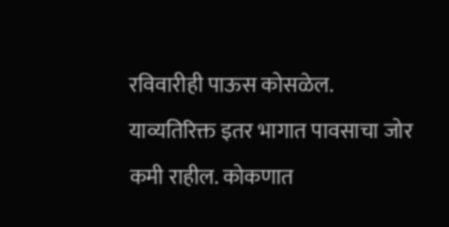रविवारीही पाऊस कोसळेल. याव्यतिरिक्त इतर भागात पावसाचा जोर कमी राहील. कोकणात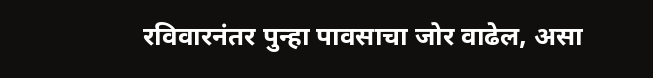रविवारनंतर पुन्हा पावसाचा जोर वाढेल, असा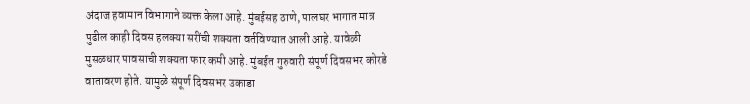अंदाज हवामान विभागाने व्यक्त केला आहे. मुंबईसह ठाणे, पालघर भागात मात्र पुढील काही दिवस हलक्या सरींची शक्यता वर्तविण्यात आली आहे. यावेळी मुसळधार पावसाची शक्यता फार कमी आहे. मुंबईत गुरुवारी संपूर्ण दिवसभर कोरडे वातावरण होते. यामुळे संपूर्ण दिवसभर उकाडा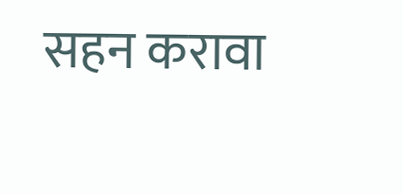सहन करावा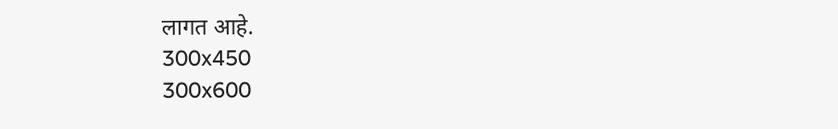लागत आहे.
300x450
300x600